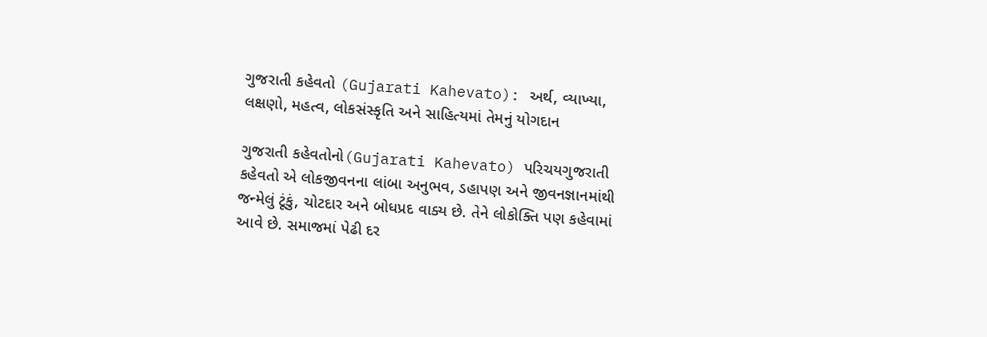ગુજરાતી કહેવતો (Gujarati Kahevato): અર્થ, વ્યાખ્યા, લક્ષણો, મહત્વ, લોકસંસ્કૃતિ અને સાહિત્યમાં તેમનું યોગદાન

ગુજરાતી કહેવતોનો(Gujarati Kahevato) પરિચયગુજરાતી કહેવતો એ લોકજીવનના લાંબા અનુભવ, ડહાપણ અને જીવનજ્ઞાનમાંથી જન્મેલું ટૂંકું, ચોટદાર અને બોધપ્રદ વાક્ય છે. તેને લોકોક્તિ પણ કહેવામાં આવે છે. સમાજમાં પેઢી દર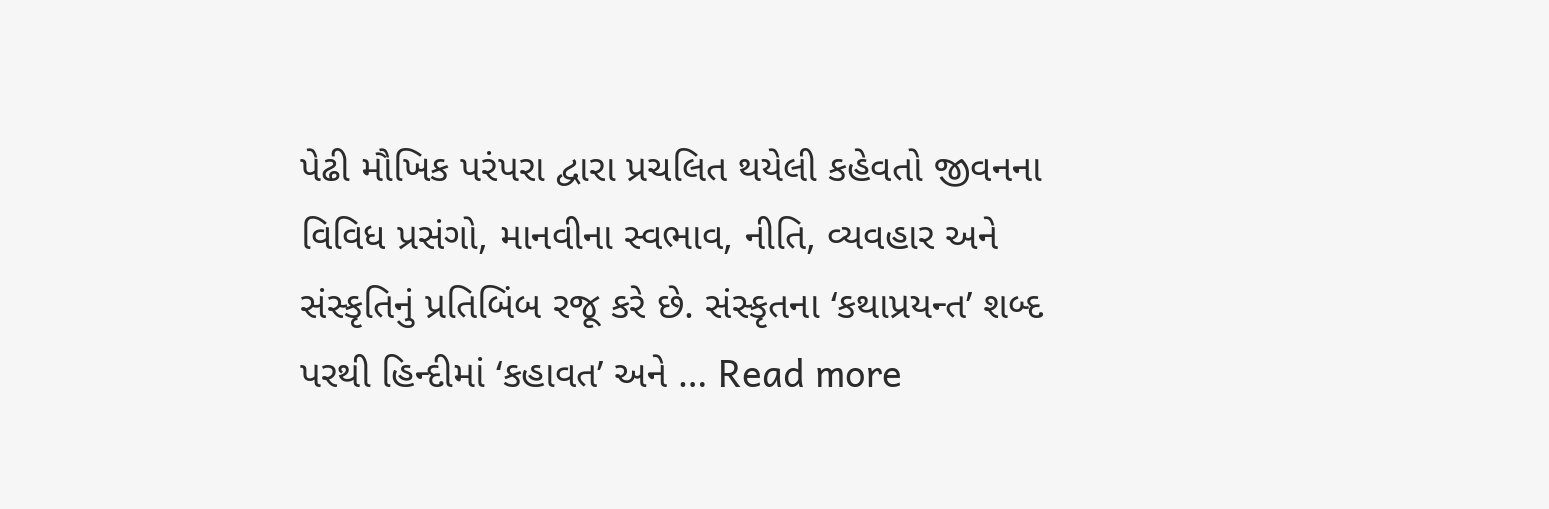પેઢી મૌખિક પરંપરા દ્વારા પ્રચલિત થયેલી કહેવતો જીવનના વિવિધ પ્રસંગો, માનવીના સ્વભાવ, નીતિ, વ્યવહાર અને સંસ્કૃતિનું પ્રતિબિંબ રજૂ કરે છે. સંસ્કૃતના ‘કથાપ્રયન્ત’ શબ્દ પરથી હિન્દીમાં ‘કહાવત’ અને … Read more